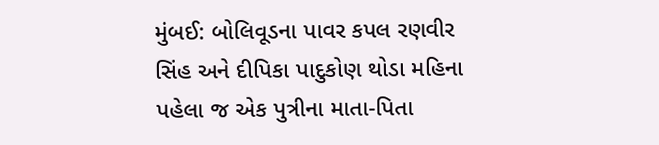મુંબઈ: બોલિવૂડના પાવર કપલ રણવીર સિંહ અને દીપિકા પાદુકોણ થોડા મહિના પહેલા જ એક પુત્રીના માતા-પિતા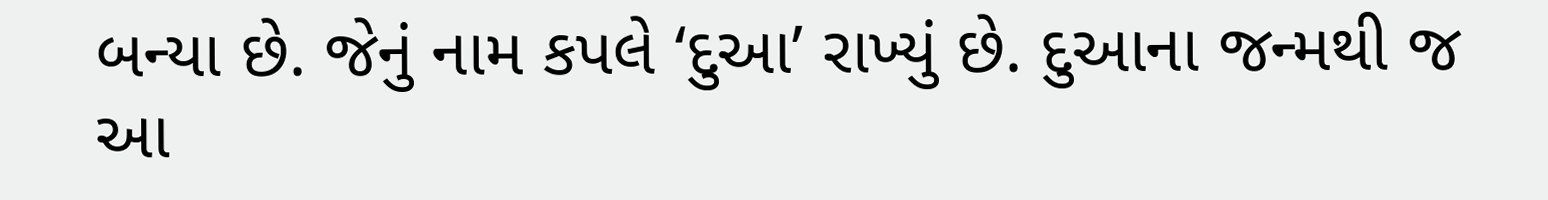બન્યા છે. જેનું નામ કપલે ‘દુઆ’ રાખ્યું છે. દુઆના જન્મથી જ આ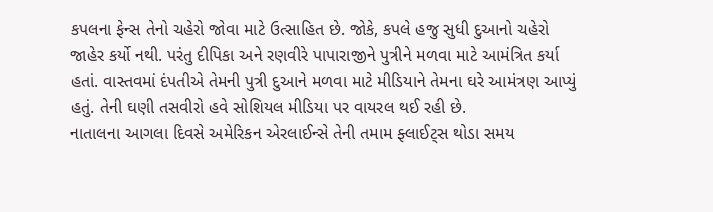કપલના ફેન્સ તેનો ચહેરો જોવા માટે ઉત્સાહિત છે. જોકે, કપલે હજુ સુધી દુઆનો ચહેરો જાહેર કર્યો નથી. પરંતુ દીપિકા અને રણવીરે પાપારાજીને પુત્રીને મળવા માટે આમંત્રિત કર્યા હતાં. વાસ્તવમાં દંપતીએ તેમની પુત્રી દુઆને મળવા માટે મીડિયાને તેમના ઘરે આમંત્રણ આપ્યું હતું. તેની ઘણી તસવીરો હવે સોશિયલ મીડિયા પર વાયરલ થઈ રહી છે.
નાતાલના આગલા દિવસે અમેરિકન એરલાઈન્સે તેની તમામ ફ્લાઈટ્સ થોડા સમય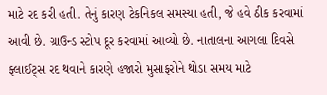માટે રદ કરી હતી. તેનું કારણ ટેકનિકલ સમસ્યા હતી, જે હવે ઠીક કરવામાં આવી છે. ગ્રાઉન્ડ સ્ટોપ દૂર કરવામાં આવ્યો છે. નાતાલના આગલા દિવસે ફ્લાઈટ્સ રદ થવાને કારણે હજારો મુસાફરોને થોડા સમય માટે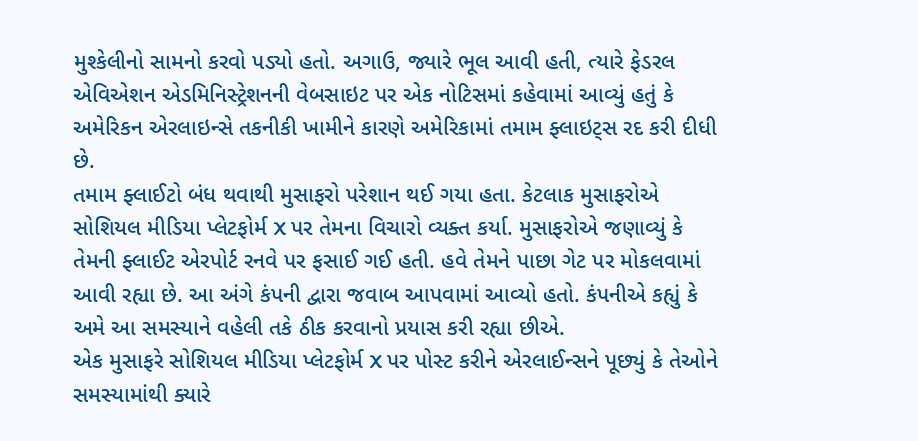મુશ્કેલીનો સામનો કરવો પડ્યો હતો. અગાઉ, જ્યારે ભૂલ આવી હતી, ત્યારે ફેડરલ એવિએશન એડમિનિસ્ટ્રેશનની વેબસાઇટ પર એક નોટિસમાં કહેવામાં આવ્યું હતું કે અમેરિકન એરલાઇન્સે તકનીકી ખામીને કારણે અમેરિકામાં તમામ ફ્લાઇટ્સ રદ કરી દીધી છે.
તમામ ફ્લાઈટો બંધ થવાથી મુસાફરો પરેશાન થઈ ગયા હતા. કેટલાક મુસાફરોએ સોશિયલ મીડિયા પ્લેટફોર્મ X પર તેમના વિચારો વ્યક્ત કર્યા. મુસાફરોએ જણાવ્યું કે તેમની ફ્લાઈટ એરપોર્ટ રનવે પર ફસાઈ ગઈ હતી. હવે તેમને પાછા ગેટ પર મોકલવામાં આવી રહ્યા છે. આ અંગે કંપની દ્વારા જવાબ આપવામાં આવ્યો હતો. કંપનીએ કહ્યું કે અમે આ સમસ્યાને વહેલી તકે ઠીક કરવાનો પ્રયાસ કરી રહ્યા છીએ.
એક મુસાફરે સોશિયલ મીડિયા પ્લેટફોર્મ X પર પોસ્ટ કરીને એરલાઈન્સને પૂછ્યું કે તેઓને સમસ્યામાંથી ક્યારે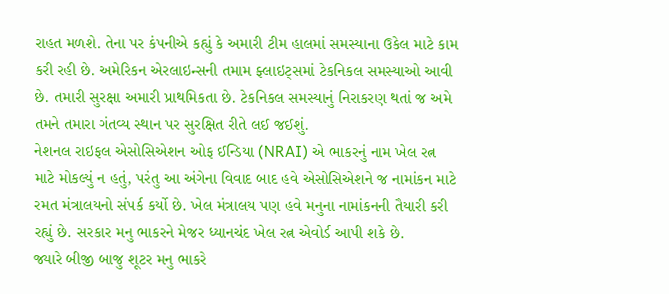રાહત મળશે. તેના પર કંપનીએ કહ્યું કે અમારી ટીમ હાલમાં સમસ્યાના ઉકેલ માટે કામ કરી રહી છે. અમેરિકન એરલાઇન્સની તમામ ફ્લાઇટ્સમાં ટેકનિકલ સમસ્યાઓ આવી છે. તમારી સુરક્ષા અમારી પ્રાથમિકતા છે. ટેકનિકલ સમસ્યાનું નિરાકરણ થતાં જ અમે તમને તમારા ગંતવ્ય સ્થાન પર સુરક્ષિત રીતે લઈ જઈશું.
નેશનલ રાઇફલ એસોસિએશન ઓફ ઈન્ડિયા (NRAI) એ ભાકરનું નામ ખેલ રત્ન માટે મોકલ્યું ન હતું, પરંતુ આ અંગેના વિવાદ બાદ હવે એસોસિએશને જ નામાંકન માટે રમત મંત્રાલયનો સંપર્ક કર્યો છે. ખેલ મંત્રાલય પણ હવે મનુના નામાંકનની તૈયારી કરી રહ્યું છે. સરકાર મનુ ભાકરને મેજર ધ્યાનચંદ ખેલ રત્ન એવોર્ડ આપી શકે છે.
જ્યારે બીજી બાજુ શૂટર મનુ ભાકરે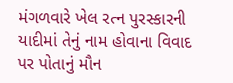મંગળવારે ખેલ રત્ન પુરસ્કારની યાદીમાં તેનું નામ હોવાના વિવાદ પર પોતાનું મૌન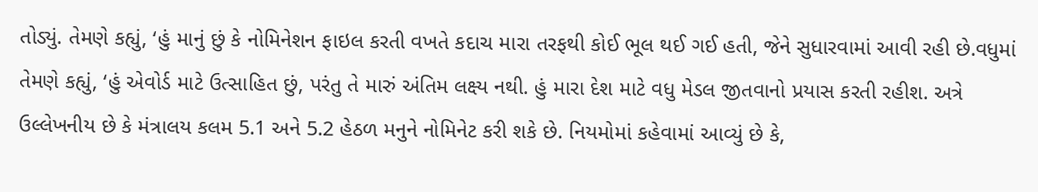તોડ્યું. તેમણે કહ્યું, ‘હું માનું છું કે નોમિનેશન ફાઇલ કરતી વખતે કદાચ મારા તરફથી કોઈ ભૂલ થઈ ગઈ હતી, જેને સુધારવામાં આવી રહી છે.વધુમાં તેમણે કહ્યું, ‘હું એવોર્ડ માટે ઉત્સાહિત છું, પરંતુ તે મારું અંતિમ લક્ષ્ય નથી. હું મારા દેશ માટે વધુ મેડલ જીતવાનો પ્રયાસ કરતી રહીશ. અત્રે ઉલ્લેખનીય છે કે મંત્રાલય કલમ 5.1 અને 5.2 હેઠળ મનુને નોમિનેટ કરી શકે છે. નિયમોમાં કહેવામાં આવ્યું છે કે,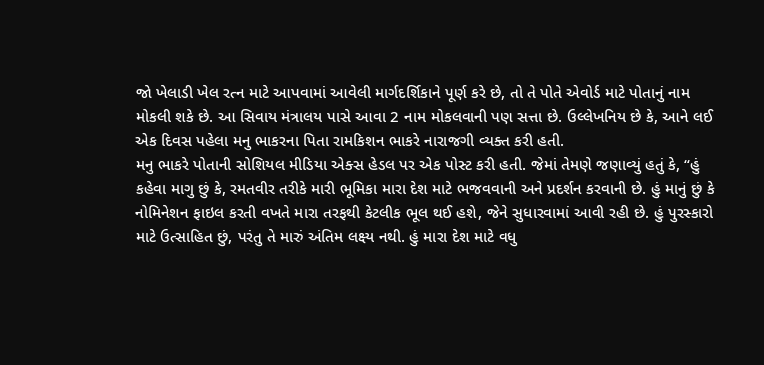જો ખેલાડી ખેલ રત્ન માટે આપવામાં આવેલી માર્ગદર્શિકાને પૂર્ણ કરે છે, તો તે પોતે એવોર્ડ માટે પોતાનું નામ મોકલી શકે છે. આ સિવાય મંત્રાલય પાસે આવા 2 નામ મોકલવાની પણ સત્તા છે. ઉલ્લેખનિય છે કે, આને લઈ એક દિવસ પહેલા મનુ ભાકરના પિતા રામકિશન ભાકરે નારાજગી વ્યક્ત કરી હતી.
મનુ ભાકરે પોતાની સોશિયલ મીડિયા એક્સ હેડલ પર એક પોસ્ટ કરી હતી. જેમાં તેમણે જણાવ્યું હતું કે, “હું કહેવા માગુ છું કે, રમતવીર તરીકે મારી ભૂમિકા મારા દેશ માટે ભજવવાની અને પ્રદર્શન કરવાની છે. હું માનું છું કે નોમિનેશન ફાઇલ કરતી વખતે મારા તરફથી કેટલીક ભૂલ થઈ હશે, જેને સુધારવામાં આવી રહી છે. હું પુરસ્કારો માટે ઉત્સાહિત છું, પરંતુ તે મારું અંતિમ લક્ષ્ય નથી. હું મારા દેશ માટે વધુ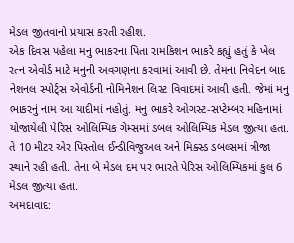મેડલ જીતવાનો પ્રયાસ કરતી રહીશ.
એક દિવસ પહેલા મનુ ભાકરના પિતા રામકિશન ભાકરે કહ્યું હતું કે ખેલ રત્ન એવોર્ડ માટે મનુની અવગણના કરવામાં આવી છે. તેમના નિવેદન બાદ નેશનલ સ્પોર્ટ્સ એવોર્ડની નોમિનેશન લિસ્ટ વિવાદમાં આવી હતી. જેમાં મનુ ભાકરનું નામ આ યાદીમાં નહોતું. મનુ ભાકરે ઓગસ્ટ-સપ્ટેમ્બર મહિનામાં યોજાયેલી પેરિસ ઓલિમ્પિક ગેમ્સમાં ડબલ ઓલિમ્પિક મેડલ જીત્યા હતા. તે 10 મીટર એર પિસ્તોલ ઈન્ડીવિજુઅલ અને મિક્સ્ડ ડબલ્સમાં ત્રીજા સ્થાને રહી હતી. તેના બે મેડલ દમ પર ભારતે પેરિસ ઓલિમ્પિકમાં કુલ 6 મેડલ જીત્યા હતા.
અમદાવાદ: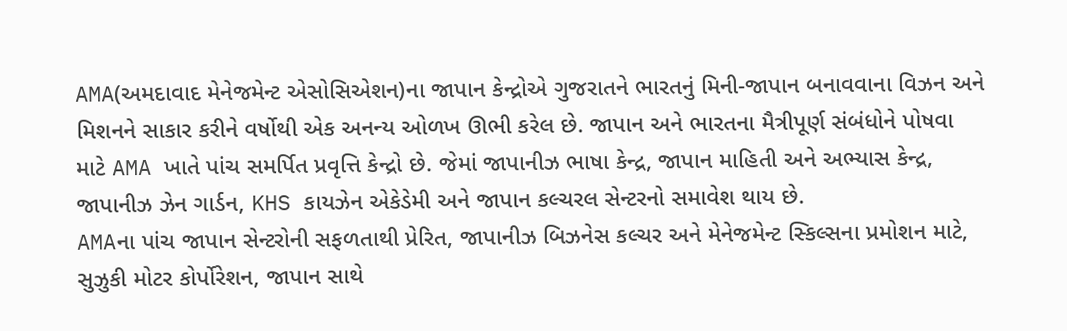AMA(અમદાવાદ મેનેજમેન્ટ એસોસિએશન)ના જાપાન કેન્દ્રોએ ગુજરાતને ભારતનું મિની-જાપાન બનાવવાના વિઝન અને મિશનને સાકાર કરીને વર્ષોથી એક અનન્ય ઓળખ ઊભી કરેલ છે. જાપાન અને ભારતના મૈત્રીપૂર્ણ સંબંધોને પોષવા માટે AMA ખાતે પાંચ સમર્પિત પ્રવૃત્તિ કેન્દ્રો છે. જેમાં જાપાનીઝ ભાષા કેન્દ્ર, જાપાન માહિતી અને અભ્યાસ કેન્દ્ર, જાપાનીઝ ઝેન ગાર્ડન, KHS કાયઝેન એકેડેમી અને જાપાન કલ્ચરલ સેન્ટરનો સમાવેશ થાય છે.
AMAના પાંચ જાપાન સેન્ટરોની સફળતાથી પ્રેરિત, જાપાનીઝ બિઝનેસ કલ્ચર અને મેનેજમેન્ટ સ્કિલ્સના પ્રમોશન માટે, સુઝુકી મોટર કોર્પોરેશન, જાપાન સાથે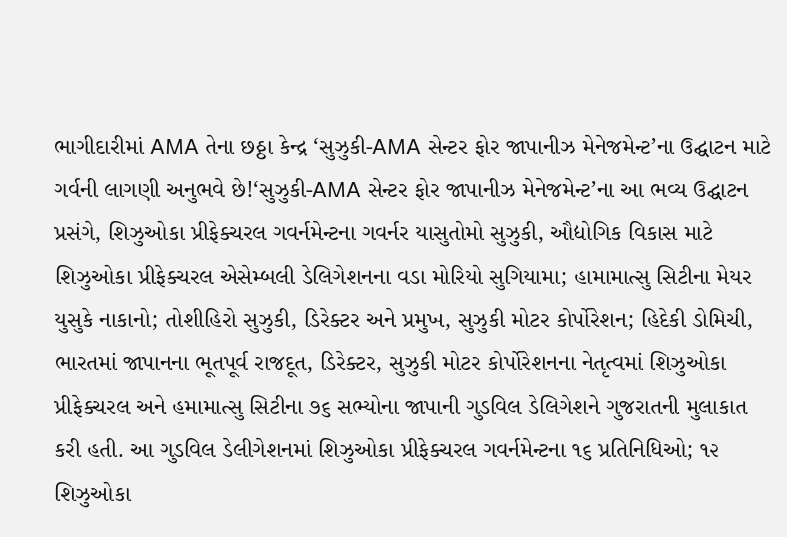ભાગીદારીમાં AMA તેના છઠ્ઠા કેન્દ્ર ‘સુઝુકી-AMA સેન્ટર ફોર જાપાનીઝ મેનેજમેન્ટ’ના ઉદ્ઘાટન માટે ગર્વની લાગણી અનુભવે છે!‘સુઝુકી-AMA સેન્ટર ફોર જાપાનીઝ મેનેજમેન્ટ’ના આ ભવ્ય ઉદ્ઘાટન પ્રસંગે, શિઝુઓકા પ્રીફેક્ચરલ ગવર્નમેન્ટના ગવર્નર યાસુતોમો સુઝુકી, ઔદ્યોગિક વિકાસ માટે શિઝુઓકા પ્રીફેક્ચરલ એસેમ્બલી ડેલિગેશનના વડા મોરિયો સુગિયામા; હામામાત્સુ સિટીના મેયર યુસુકે નાકાનો; તોશીહિરો સુઝુકી, ડિરેક્ટર અને પ્રમુખ, સુઝુકી મોટર કોર્પોરેશન; હિદેકી ડોમિચી, ભારતમાં જાપાનના ભૂતપૂર્વ રાજદૂત, ડિરેક્ટર, સુઝુકી મોટર કોર્પોરેશનના નેતૃત્વમાં શિઝુઓકા પ્રીફેક્ચરલ અને હમામાત્સુ સિટીના ૭૬ સભ્યોના જાપાની ગુડવિલ ડેલિગેશને ગુજરાતની મુલાકાત કરી હતી. આ ગુડવિલ ડેલીગેશનમાં શિઝુઓકા પ્રીફેક્ચરલ ગવર્નમેન્ટના ૧૬ પ્રતિનિધિઓ; ૧૨ શિઝુઓકા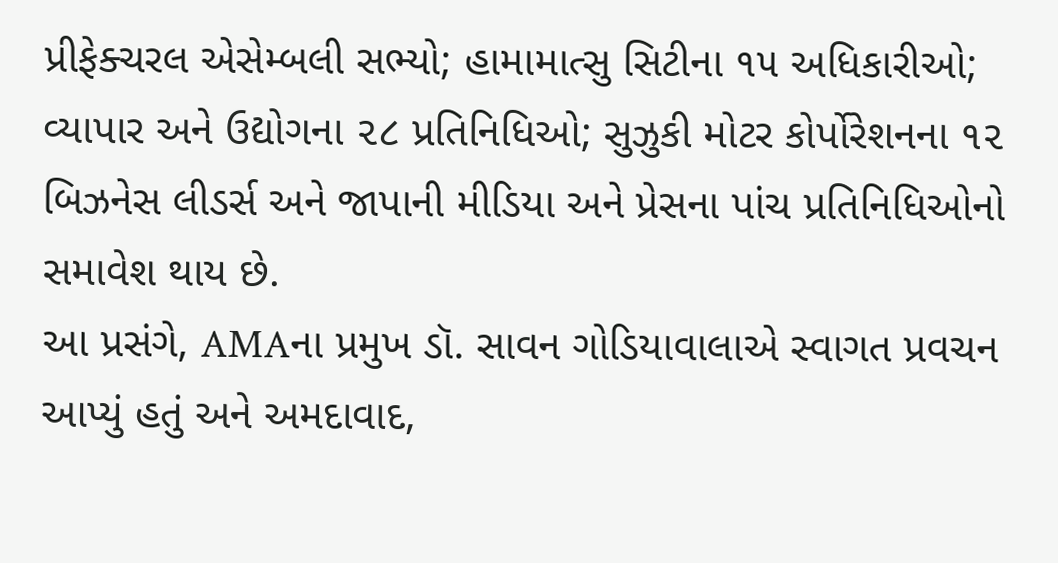પ્રીફેક્ચરલ એસેમ્બલી સભ્યો; હામામાત્સુ સિટીના ૧૫ અધિકારીઓ; વ્યાપાર અને ઉદ્યોગના ૨૮ પ્રતિનિધિઓ; સુઝુકી મોટર કોર્પોરેશનના ૧૨ બિઝનેસ લીડર્સ અને જાપાની મીડિયા અને પ્રેસના પાંચ પ્રતિનિધિઓનો સમાવેશ થાય છે.
આ પ્રસંગે, AMAના પ્રમુખ ડૉ. સાવન ગોડિયાવાલાએ સ્વાગત પ્રવચન આપ્યું હતું અને અમદાવાદ,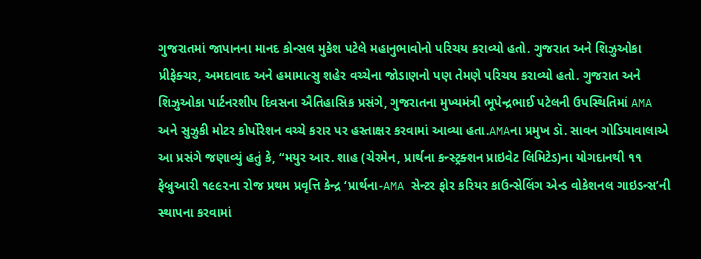ગુજરાતમાં જાપાનના માનદ કોન્સલ મુકેશ પટેલે મહાનુભાવોનો પરિચય કરાવ્યો હતો. ગુજરાત અને શિઝુઓકા પ્રીફેક્ચર, અમદાવાદ અને હમામાત્સુ શહેર વચ્ચેના જોડાણનો પણ તેમણે પરિચય કરાવ્યો હતો. ગુજરાત અને શિઝુઓકા પાર્ટનરશીપ દિવસના ઐતિહાસિક પ્રસંગે, ગુજરાતના મુખ્યમંત્રી ભૂપેન્દ્રભાઈ પટેલની ઉપસ્થિતિમાં AMA અને સુઝુકી મોટર કોર્પોરેશન વચ્ચે કરાર પર હસ્તાક્ષર કરવામાં આવ્યા હતા.AMAના પ્રમુખ ડૉ. સાવન ગોડિયાવાલાએ આ પ્રસંગે જણાવ્યું હતું કે, “મયુર આર. શાહ (ચેરમેન, પ્રાર્થના કન્સ્ટ્રક્શન પ્રાઇવેટ લિમિટેડ)ના યોગદાનથી ૧૧ ફેબ્રુઆરી ૧૯૯૨ના રોજ પ્રથમ પ્રવૃત્તિ કેન્દ્ર ‘પ્રાર્થના-AMA સેન્ટર ફોર કરિયર કાઉન્સેલિંગ એન્ડ વોકેશનલ ગાઇડન્સ’ની સ્થાપના કરવામાં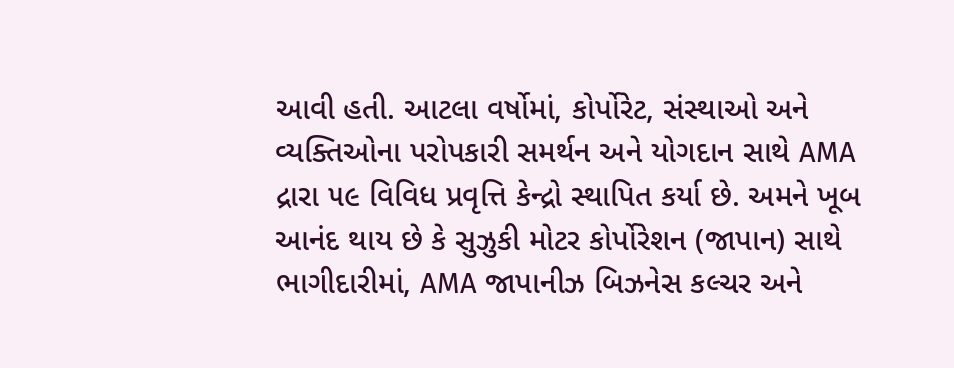આવી હતી. આટલા વર્ષોમાં, કોર્પોરેટ, સંસ્થાઓ અને વ્યક્તિઓના પરોપકારી સમર્થન અને યોગદાન સાથે AMA દ્રારા ૫૯ વિવિધ પ્રવૃત્તિ કેન્દ્રો સ્થાપિત કર્યા છે. અમને ખૂબ આનંદ થાય છે કે સુઝુકી મોટર કોર્પોરેશન (જાપાન) સાથે ભાગીદારીમાં, AMA જાપાનીઝ બિઝનેસ કલ્ચર અને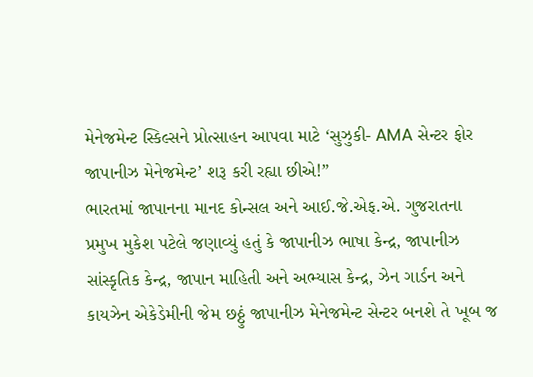મેનેજમેન્ટ સ્કિલ્સને પ્રોત્સાહન આપવા માટે ‘સુઝુકી- AMA સેન્ટર ફોર જાપાનીઝ મેનેજમેન્ટ’ શરૂ કરી રહ્યા છીએ!”
ભારતમાં જાપાનના માનદ કોન્સલ અને આઈ.જે.એફ.એ. ગુજરાતના પ્રમુખ મુકેશ પટેલે જણાવ્યું હતું કે જાપાનીઝ ભાષા કેન્દ્ર, જાપાનીઝ સાંસ્કૃતિક કેન્દ્ર, જાપાન માહિતી અને અભ્યાસ કેન્દ્ર, ઝેન ગાર્ડન અને કાયઝેન એકેડેમીની જેમ છઠ્ઠું જાપાનીઝ મેનેજમેન્ટ સેન્ટર બનશે તે ખૂબ જ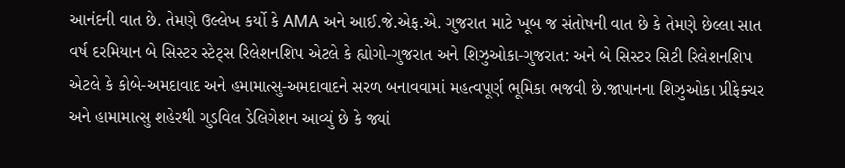આનંદની વાત છે. તેમણે ઉલ્લેખ કર્યો કે AMA અને આઈ.જે.એફ.એ. ગુજરાત માટે ખૂબ જ સંતોષની વાત છે કે તેમણે છેલ્લા સાત વર્ષ દરમિયાન બે સિસ્ટર સ્ટેટ્સ રિલેશનશિપ એટલે કે હ્યોગો-ગુજરાત અને શિઝુઓકા-ગુજરાત: અને બે સિસ્ટર સિટી રિલેશનશિપ એટલે કે કોબે-અમદાવાદ અને હમામાત્સુ-અમદાવાદને સરળ બનાવવામાં મહત્વપૂર્ણ ભૂમિકા ભજવી છે.જાપાનના શિઝુઓકા પ્રીફેક્ચર અને હામામાત્સુ શહેરથી ગુડવિલ ડેલિગેશન આવ્યું છે કે જ્યાં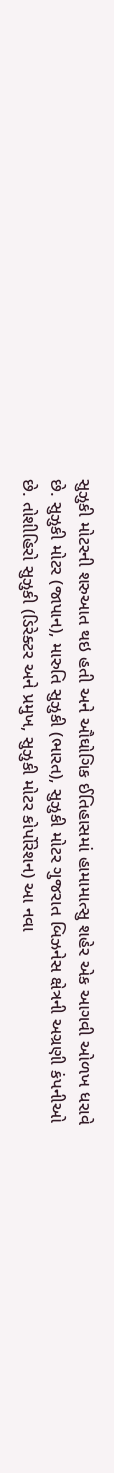સુઝુકી મોટરની શરુઆત થઇ હતી અને ઔઘોગિક ઈતિહાસમાં હામામાત્સુ શહેર એક આગવી ઓળખ ધરાવે છે. સુઝુકી મોટર (જાપાન), મારુતિ સુઝુકી (ભારત), સુઝુકી મોટર ગુજરાત બિઝનેસ ક્ષેત્રની અગ્રણી કંપનીઓ છે. તોશીહિરો સુઝુકી (ડિરેક્ટર અને પ્રમુખ, સુઝુકી મોટર કોર્પોરેશન) આ નવા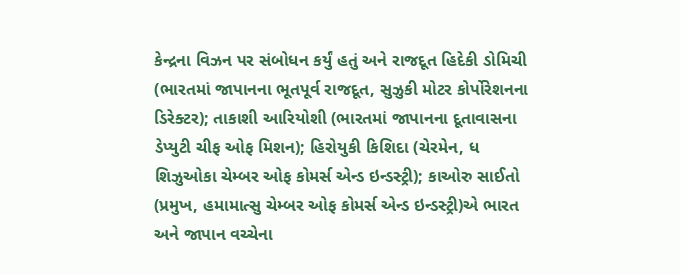કેન્દ્રના વિઝન પર સંબોધન કર્યું હતું અને રાજદૂત હિદેકી ડોમિચી (ભારતમાં જાપાનના ભૂતપૂર્વ રાજદૂત, સુઝુકી મોટર કોર્પોરેશનના ડિરેક્ટર); તાકાશી આરિયોશી (ભારતમાં જાપાનના દૂતાવાસના ડેપ્યુટી ચીફ ઓફ મિશન); હિરોયુકી કિશિદા (ચેરમેન, ધ શિઝુઓકા ચેમ્બર ઓફ કોમર્સ એન્ડ ઇન્ડસ્ટ્રી); કાઓરુ સાઈતો (પ્રમુખ, હમામાત્સુ ચેમ્બર ઓફ કોમર્સ એન્ડ ઇન્ડસ્ટ્રી)એ ભારત અને જાપાન વચ્ચેના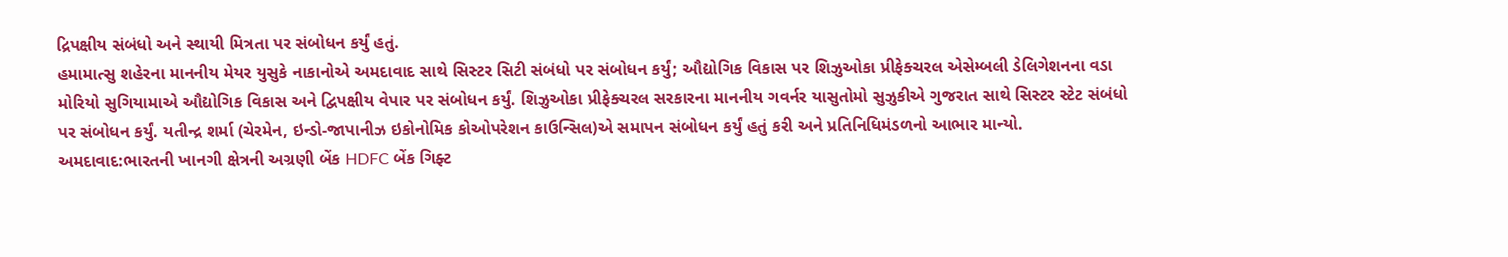દ્રિપક્ષીય સંબંધો અને સ્થાયી મિત્રતા પર સંબોધન કર્યું હતું.
હમામાત્સુ શહેરના માનનીય મેયર યુસુકે નાકાનોએ અમદાવાદ સાથે સિસ્ટર સિટી સંબંધો પર સંબોધન કર્યું; ઔદ્યોગિક વિકાસ પર શિઝુઓકા પ્રીફેક્ચરલ એસેમ્બલી ડેલિગેશનના વડા મોરિયો સુગિયામાએ ઔદ્યોગિક વિકાસ અને દ્વિપક્ષીય વેપાર પર સંબોધન કર્યું. શિઝુઓકા પ્રીફેક્ચરલ સરકારના માનનીય ગવર્નર યાસુતોમો સુઝુકીએ ગુજરાત સાથે સિસ્ટર સ્ટેટ સંબંધો પર સંબોધન કર્યું. યતીન્દ્ર શર્મા (ચેરમેન, ઇન્ડો-જાપાનીઝ ઇકોનોમિક કોઓપરેશન કાઉન્સિલ)એ સમાપન સંબોધન કર્યું હતું કરી અને પ્રતિનિધિમંડળનો આભાર માન્યો.
અમદાવાદ:ભારતની ખાનગી ક્ષેત્રની અગ્રણી બેંક HDFC બેંક ગિફ્ટ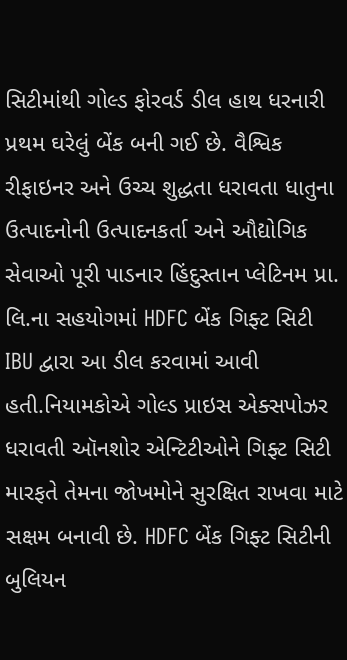સિટીમાંથી ગોલ્ડ ફોરવર્ડ ડીલ હાથ ધરનારી પ્રથમ ઘરેલું બેંક બની ગઈ છે. વૈશ્વિક રીફાઇનર અને ઉચ્ચ શુદ્ધતા ધરાવતા ધાતુના ઉત્પાદનોની ઉત્પાદનકર્તા અને ઔદ્યોગિક સેવાઓ પૂરી પાડનાર હિંદુસ્તાન પ્લેટિનમ પ્રા. લિ.ના સહયોગમાં HDFC બેંક ગિફ્ટ સિટી IBU દ્વારા આ ડીલ કરવામાં આવી હતી.નિયામકોએ ગોલ્ડ પ્રાઇસ એક્સપોઝર ધરાવતી ઑનશોર એન્ટિટીઓને ગિફ્ટ સિટી મારફતે તેમના જોખમોને સુરક્ષિત રાખવા માટે સક્ષમ બનાવી છે. HDFC બેંક ગિફ્ટ સિટીની બુલિયન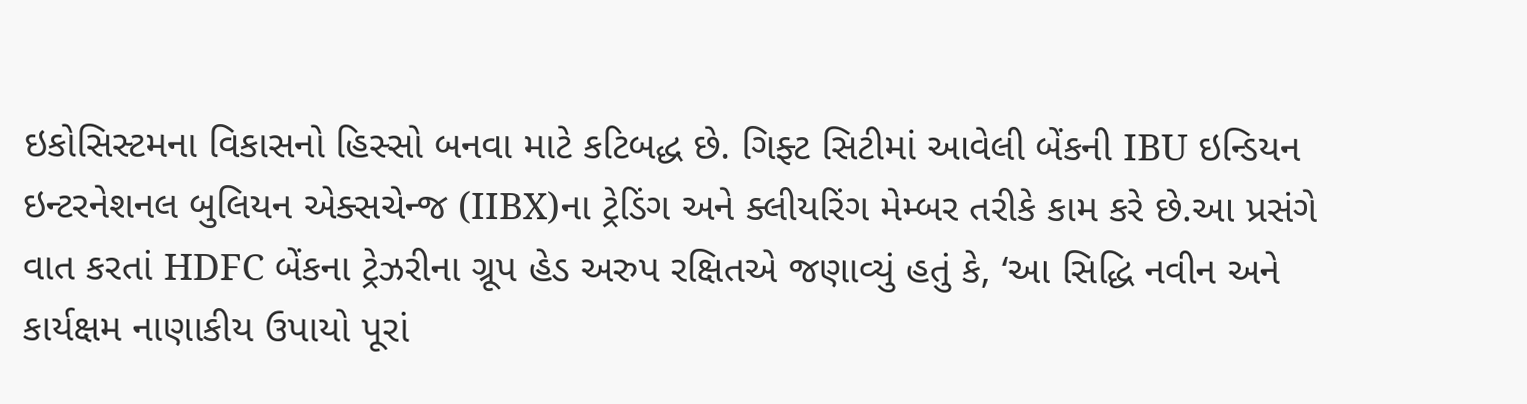ઇકોસિસ્ટમના વિકાસનો હિસ્સો બનવા માટે કટિબદ્ધ છે. ગિફ્ટ સિટીમાં આવેલી બેંકની IBU ઇન્ડિયન ઇન્ટરનેશનલ બુલિયન એક્સચેન્જ (IIBX)ના ટ્રેડિંગ અને ક્લીયરિંગ મેમ્બર તરીકે કામ કરે છે.આ પ્રસંગે વાત કરતાં HDFC બેંકના ટ્રેઝરીના ગ્રૂપ હેડ અરુપ રક્ષિતએ જણાવ્યું હતું કે, ‘આ સિદ્ધિ નવીન અને કાર્યક્ષમ નાણાકીય ઉપાયો પૂરાં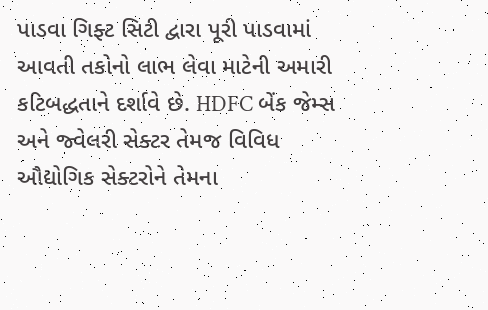પાડવા ગિફ્ટ સિટી દ્વારા પૂરી પાડવામાં આવતી તકોનો લાભ લેવા માટેની અમારી કટિબદ્ધતાને દર્શાવે છે. HDFC બેંક જેમ્સ અને જ્વેલરી સેક્ટર તેમજ વિવિધ ઔદ્યોગિક સેક્ટરોને તેમના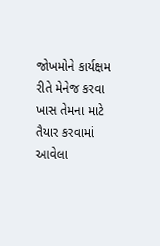જોખમોને કાર્યક્ષમ રીતે મેનેજ કરવા ખાસ તેમના માટે તૈયાર કરવામાં આવેલા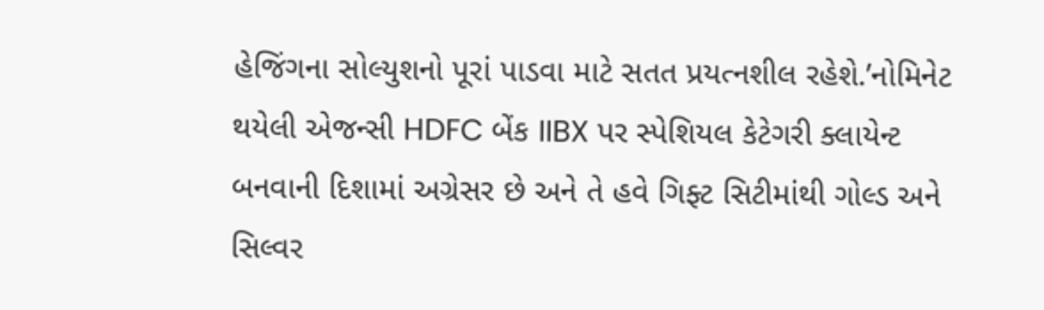હેજિંગના સોલ્યુશનો પૂરાં પાડવા માટે સતત પ્રયત્નશીલ રહેશે.’નોમિનેટ થયેલી એજન્સી HDFC બેંક IIBX પર સ્પેશિયલ કેટેગરી ક્લાયેન્ટ બનવાની દિશામાં અગ્રેસર છે અને તે હવે ગિફ્ટ સિટીમાંથી ગોલ્ડ અને સિલ્વર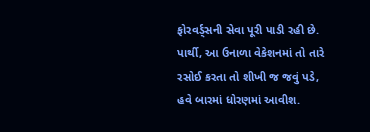ફોરવર્ડ્સની સેવા પૂરી પાડી રહી છે.
પાર્થી, આ ઉનાળા વેકેશનમાં તો તારે રસોઈ કરતા તો શીખી જ જવું પડે, હવે બારમાં ધોરણમાં આવીશ.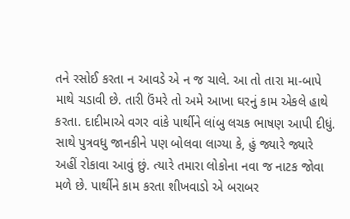તને રસોઈ કરતા ન આવડે એ ન જ ચાલે. આ તો તારા મા-બાપે માથે ચડાવી છે. તારી ઉંમરે તો અમે આખા ઘરનું કામ એકલે હાથે કરતા. દાદીમાએ વગર વાંકે પાર્થીને લાંબુ લચક ભાષણ આપી દીધું. સાથે પુત્રવધુ જાનકીને પણ બોલવા લાગ્યા કે, હું જ્યારે જ્યારે અહીં રોકાવા આવું છું. ત્યારે તમારા લોકોના નવા જ નાટક જોવા મળે છે. પાર્થીને કામ કરતા શીખવાડો એ બરાબર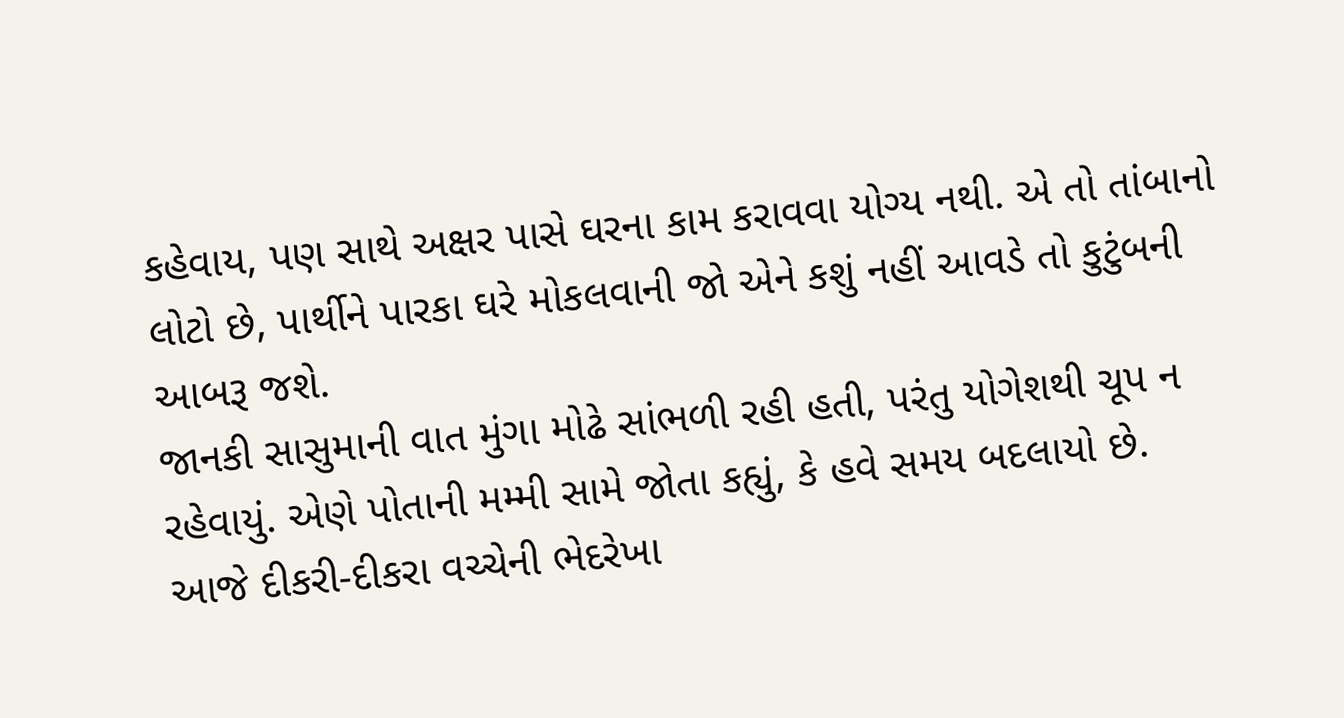કહેવાય, પણ સાથે અક્ષર પાસે ઘરના કામ કરાવવા યોગ્ય નથી. એ તો તાંબાનો લોટો છે, પાર્થીને પારકા ઘરે મોકલવાની જો એને કશું નહીં આવડે તો કુટુંબની આબરૂ જશે.
જાનકી સાસુમાની વાત મુંગા મોઢે સાંભળી રહી હતી, પરંતુ યોગેશથી ચૂપ ન રહેવાયું. એણે પોતાની મમ્મી સામે જોતા કહ્યું, કે હવે સમય બદલાયો છે. આજે દીકરી-દીકરા વચ્ચેની ભેદરેખા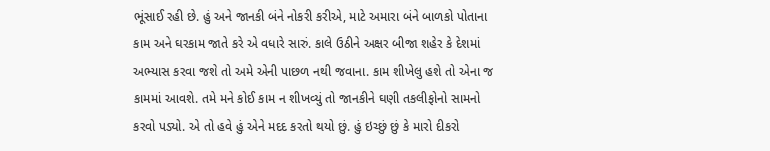ભૂંસાઈ રહી છે. હું અને જાનકી બંને નોકરી કરીએ, માટે અમારા બંને બાળકો પોતાના કામ અને ઘરકામ જાતે કરે એ વધારે સારું. કાલે ઉઠીને અક્ષર બીજા શહેર કે દેશમાં અભ્યાસ કરવા જશે તો અમે એની પાછળ નથી જવાના. કામ શીખેલુ હશે તો એના જ કામમાં આવશે. તમે મને કોઈ કામ ન શીખવ્યું તો જાનકીને ઘણી તકલીફોનો સામનો કરવો પડ્યો. એ તો હવે હું એને મદદ કરતો થયો છું. હું ઇચ્છું છું કે મારો દીકરો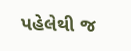પહેલેથી જ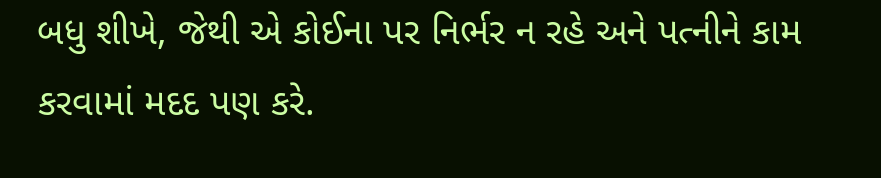બધુ શીખે, જેથી એ કોઈના પર નિર્ભર ન રહે અને પત્નીને કામ કરવામાં મદદ પણ કરે.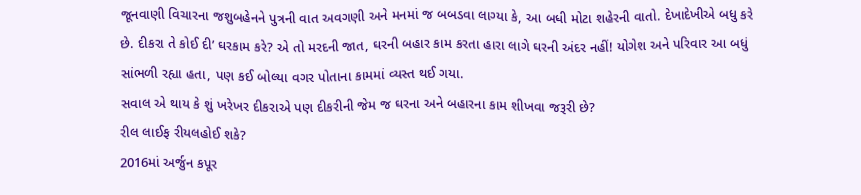જૂનવાણી વિચારના જશુબહેનને પુત્રની વાત અવગણી અને મનમાં જ બબડવા લાગ્યા કે, આ બધી મોટા શહેરની વાતો. દેખાદેખીએ બધુ કરે છે. દીકરા તે કોઈ દી’ ઘરકામ કરે? એ તો મરદની જાત, ઘરની બહાર કામ કરતા હારા લાગે ઘરની અંદર નહીં! યોગેશ અને પરિવાર આ બધું સાંભળી રહ્યા હતા, પણ કઈ બોલ્યા વગર પોતાના કામમાં વ્યસ્ત થઈ ગયા.
સવાલ એ થાય કે શું ખરેખર દીકરાએ પણ દીકરીની જેમ જ ઘરના અને બહારના કામ શીખવા જરૂરી છે?
રીલ લાઈફ રીયલહોઈ શકે?
2016માં અર્જુન કપૂર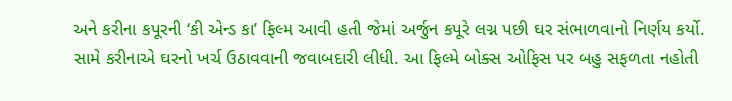અને કરીના કપૂરની ‘કી એન્ડ કા’ ફિલ્મ આવી હતી જેમાં અર્જુન કપૂરે લગ્ન પછી ઘર સંભાળવાનો નિર્ણય કર્યો. સામે કરીનાએ ઘરનો ખર્ચ ઉઠાવવાની જવાબદારી લીધી. આ ફિલ્મે બોક્સ ઓફિસ પર બહુ સફળતા નહોતી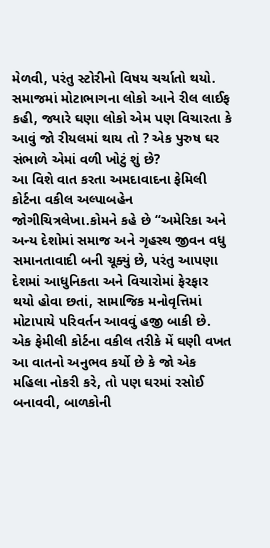મેળવી, પરંતુ સ્ટોરીનો વિષય ચર્ચાતો થયો. સમાજમાં મોટાભાગના લોકો આને રીલ લાઈફ કહી, જ્યારે ઘણા લોકો એમ પણ વિચારતા કે આવું જો રીયલમાં થાય તો ? એક પુરુષ ઘર સંભાળે એમાં વળી ખોટું શું છે?
આ વિશે વાત કરતા અમદાવાદના ફેમિલી કોર્ટના વકીલ અલ્પાબહેન જોગીચિત્રલેખા.કોમને કહે છે “અમેરિકા અને અન્ય દેશોમાં સમાજ અને ગૃહસ્થ જીવન વધુ સમાનતાવાદી બની ચૂક્યું છે, પરંતુ આપણા દેશમાં આધુનિકતા અને વિચારોમાં ફેરફાર થયો હોવા છતાં, સામાજિક મનોવૃત્તિમાં મોટાપાયે પરિવર્તન આવવું હજી બાકી છે. એક ફેમીલી કોર્ટના વકીલ તરીકે મેં ઘણી વખત આ વાતનો અનુભવ કર્યો છે કે જો એક મહિલા નોકરી કરે, તો પણ ઘરમાં રસોઈ બનાવવી, બાળકોની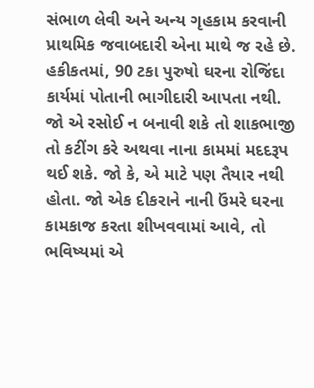સંભાળ લેવી અને અન્ય ગૃહકામ કરવાની પ્રાથમિક જવાબદારી એના માથે જ રહે છે. હકીકતમાં, 90 ટકા પુરુષો ઘરના રોજિંદા કાર્યમાં પોતાની ભાગીદારી આપતા નથી. જો એ રસોઈ ન બનાવી શકે તો શાકભાજી તો કટીંગ કરે અથવા નાના કામમાં મદદરૂપ થઈ શકે. જો કે, એ માટે પણ તૈયાર નથી હોતા. જો એક દીકરાને નાની ઉંમરે ઘરના કામકાજ કરતા શીખવવામાં આવે, તો ભવિષ્યમાં એ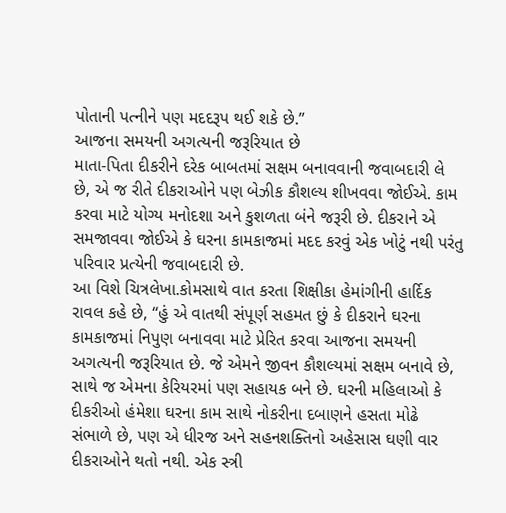પોતાની પત્નીને પણ મદદરૂપ થઈ શકે છે.”
આજના સમયની અગત્યની જરૂરિયાત છે
માતા-પિતા દીકરીને દરેક બાબતમાં સક્ષમ બનાવવાની જવાબદારી લે છે, એ જ રીતે દીકરાઓને પણ બેઝીક કૌશલ્ય શીખવવા જોઈએ. કામ કરવા માટે યોગ્ય મનોદશા અને કુશળતા બંને જરૂરી છે. દીકરાને એ સમજાવવા જોઈએ કે ઘરના કામકાજમાં મદદ કરવું એક ખોટું નથી પરંતુ પરિવાર પ્રત્યેની જવાબદારી છે.
આ વિશે ચિત્રલેખા.કોમસાથે વાત કરતા શિક્ષીકા હેમાંગીની હાર્દિક રાવલ કહે છે, “હું એ વાતથી સંપૂર્ણ સહમત છું કે દીકરાને ઘરના કામકાજમાં નિપુણ બનાવવા માટે પ્રેરિત કરવા આજના સમયની અગત્યની જરૂરિયાત છે. જે એમને જીવન કૌશલ્યમાં સક્ષમ બનાવે છે, સાથે જ એમના કેરિયરમાં પણ સહાયક બને છે. ઘરની મહિલાઓ કે દીકરીઓ હંમેશા ઘરના કામ સાથે નોકરીના દબાણને હસતા મોઢે સંભાળે છે, પણ એ ધીરજ અને સહનશક્તિનો અહેસાસ ઘણી વાર દીકરાઓને થતો નથી. એક સ્ત્રી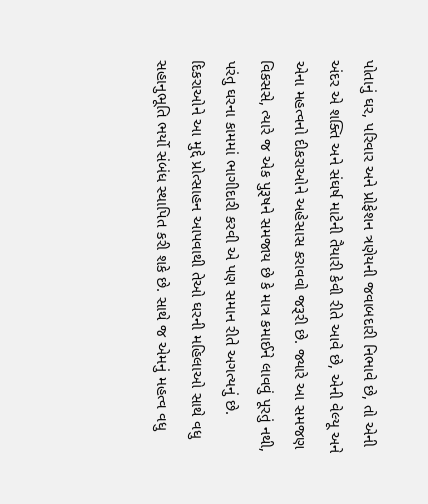પોતાનું ઘર, પરિવાર અને પ્રોફેશન ત્રણેયની જવાબદારી નિભાવે છે, તો એની અંદર એ શક્તિ અને સંઘર્ષ માટેની તૈયારી કેવી રીતે આવે છે, એની વેલ્યૂ અને એના મહત્વનો દીકરાઓને અહેસાસ કરાવવો જરૂરી છે. જ્યારે આ સમજણ વિકસસે, ત્યારે જ એક પુરૂષને સમજાય છે કે માત્ર કમાઈને લાવવું પૂરતું નથી, પરંતુ ઘરના કામમાં ભાગીદારી કરવી એ પણ સમાન રીતે અગત્યનું છે. દિકરાઓને આ મુદ્દે પ્રોત્સાહન આપવાથી તેઓ ઘરની મહિલાઓ સાથે વધુ સહાનુભૂતિ ભર્યો સંબંધ સ્થાપિત કરી શકે છે. સાથે જ એમનું મહત્વ વધુ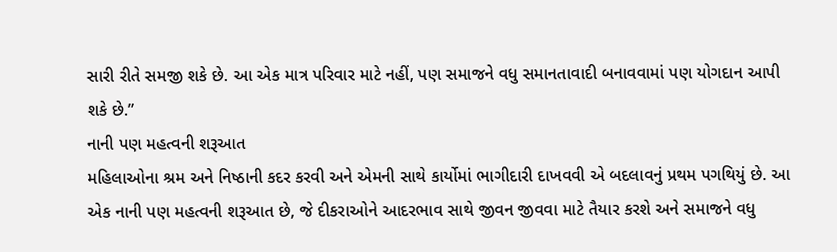સારી રીતે સમજી શકે છે. આ એક માત્ર પરિવાર માટે નહીં, પણ સમાજને વધુ સમાનતાવાદી બનાવવામાં પણ યોગદાન આપી શકે છે.”
નાની પણ મહત્વની શરૂઆત
મહિલાઓના શ્રમ અને નિષ્ઠાની કદર કરવી અને એમની સાથે કાર્યોમાં ભાગીદારી દાખવવી એ બદલાવનું પ્રથમ પગથિયું છે. આ એક નાની પણ મહત્વની શરૂઆત છે, જે દીકરાઓને આદરભાવ સાથે જીવન જીવવા માટે તૈયાર કરશે અને સમાજને વધુ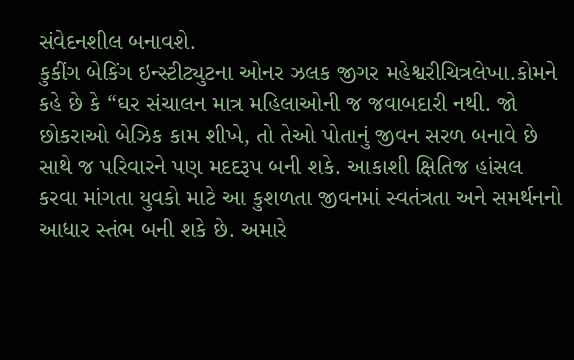સંવેદનશીલ બનાવશે.
કુકીંગ બેકિંગ ઇન્સ્ટીટ્યુટના ઓનર ઝલક જીગર મહેશ્વરીચિત્રલેખા.કોમને કહે છે કે “ઘર સંચાલન માત્ર મહિલાઓની જ જવાબદારી નથી. જો છોકરાઓ બેઝિક કામ શીખે, તો તેઓ પોતાનું જીવન સરળ બનાવે છે સાથે જ પરિવારને પણ મદદરૂપ બની શકે. આકાશી ક્ષિતિજ હાંસલ કરવા માંગતા યુવકો માટે આ કુશળતા જીવનમાં સ્વતંત્રતા અને સમર્થનનો આધાર સ્તંભ બની શકે છે. અમારે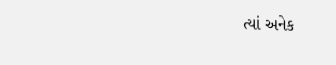ત્યાં અનેક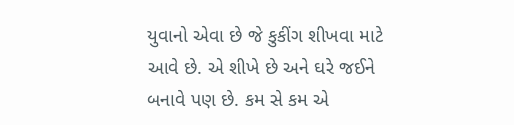યુવાનો એવા છે જે કુકીંગ શીખવા માટે આવે છે. એ શીખે છે અને ઘરે જઈને બનાવે પણ છે. કમ સે કમ એ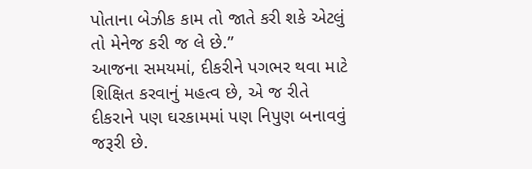પોતાના બેઝીક કામ તો જાતે કરી શકે એટલું તો મેનેજ કરી જ લે છે.”
આજના સમયમાં, દીકરીને પગભર થવા માટે શિક્ષિત કરવાનું મહત્વ છે, એ જ રીતે દીકરાને પણ ઘરકામમાં પણ નિપુણ બનાવવું જરૂરી છે.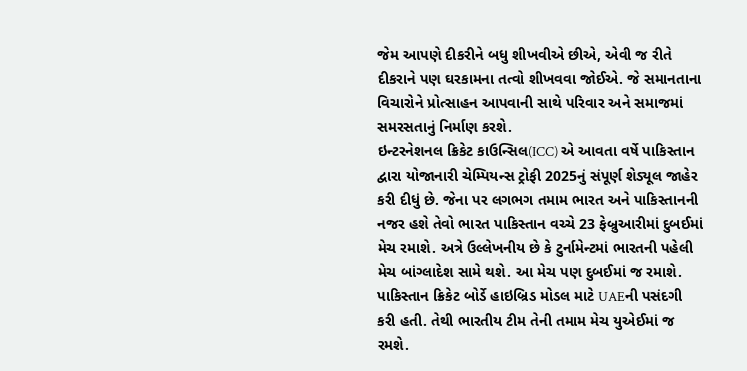જેમ આપણે દીકરીને બધુ શીખવીએ છીએ, એવી જ રીતે દીકરાને પણ ઘરકામના તત્વો શીખવવા જોઈએ. જે સમાનતાના વિચારોને પ્રોત્સાહન આપવાની સાથે પરિવાર અને સમાજમાં સમરસતાનું નિર્માણ કરશે.
ઇન્ટરનેશનલ ક્રિકેટ કાઉન્સિલ(ICC) એ આવતા વર્ષે પાકિસ્તાન દ્વારા યોજાનારી ચેમ્પિયન્સ ટ્રોફી 2025નું સંપૂર્ણ શેડ્યૂલ જાહેર કરી દીધું છે. જેના પર લગભગ તમામ ભારત અને પાકિસ્તાનની નજર હશે તેવો ભારત પાકિસ્તાન વચ્ચે 23 ફેબ્રુઆરીમાં દુબઈમાં મેચ રમાશે. અત્રે ઉલ્લેખનીય છે કે ટુર્નામેન્ટમાં ભારતની પહેલી મેચ બાંગ્લાદેશ સામે થશે. આ મેચ પણ દુબઈમાં જ રમાશે.
પાકિસ્તાન ક્રિકેટ બોર્ડે હાઇબ્રિડ મોડલ માટે UAEની પસંદગી કરી હતી. તેથી ભારતીય ટીમ તેની તમામ મેચ યુએઈમાં જ રમશે.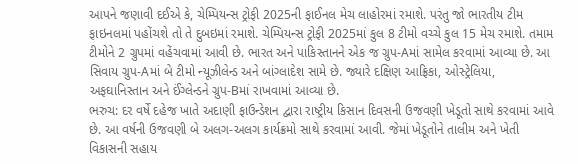આપને જણાવી દઈએ કે, ચેમ્પિયન્સ ટ્રોફી 2025ની ફાઈનલ મેચ લાહોરમાં રમાશે. પરંતુ જો ભારતીય ટીમ ફાઇનલમાં પહોંચશે તો તે દુબઇમાં રમાશે. ચેમ્પિયન્સ ટ્રોફી 2025માં કુલ 8 ટીમો વચ્ચે કુલ 15 મેચ રમાશે. તમામ ટીમોને 2 ગ્રુપમાં વહેંચવામાં આવી છે. ભારત અને પાકિસ્તાનને એક જ ગ્રુપ-Aમાં સામેલ કરવામાં આવ્યા છે. આ સિવાય ગ્રુપ-Aમાં બે ટીમો ન્યૂઝીલેન્ડ અને બાંગ્લાદેશ સામે છે. જ્યારે દક્ષિણ આફ્રિકા, ઓસ્ટ્રેલિયા, અફઘાનિસ્તાન અને ઈંગ્લેન્ડને ગ્રુપ-Bમાં રાખવામાં આવ્યા છે.
ભરુચ: દર વર્ષે દહેજ ખાતે અદાણી ફાઉન્ડેશન દ્વારા રાષ્ટ્રીય કિસાન દિવસની ઉજવણી ખેડૂતો સાથે કરવામાં આવે છે. આ વર્ષની ઉજવણી બે અલગ-અલગ કાર્યક્રમો સાથે કરવામાં આવી. જેમાં ખેડૂતોને તાલીમ અને ખેતી વિકાસની સહાય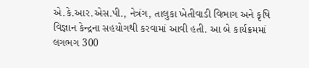એ.કે.આર.એસ.પી., નેત્રંગ, તાલુકા ખેતીવાડી વિભાગ અને કૃષિ વિજ્ઞાન કેન્દ્રના સહયોગથી કરવામાં આવી હતી. આ બે કાર્યક્રમમાં લગભગ 300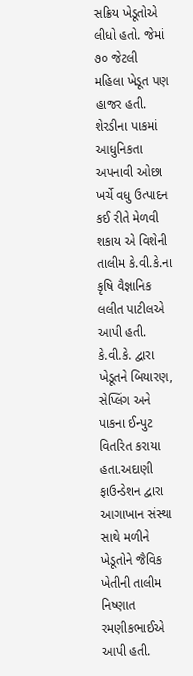સક્રિય ખેડૂતોએ લીધો હતો. જેમાં ૭૦ જેટલી મહિલા ખેડૂત પણ હાજર હતી. શેરડીના પાકમાં આધુનિકતા અપનાવી ઓછા ખર્ચે વધુ ઉત્પાદન કઈ રીતે મેળવી શકાય એ વિશેની તાલીમ કે.વી.કે.ના કૃષિ વૈજ્ઞાનિક લલીત પાટીલએ આપી હતી. કે.વી.કે. દ્વારા ખેડૂતને બિયારણ, સેપ્લિંગ અને પાકના ઈન્પુટ વિતરિત કરાયા હતા.અદાણી ફાઉન્ડેશન દ્વારા આગાખાન સંસ્થા સાથે મળીને ખેડૂતોને જૈવિક ખેતીની તાલીમ નિષ્ણાત રમણીકભાઈએ આપી હતી.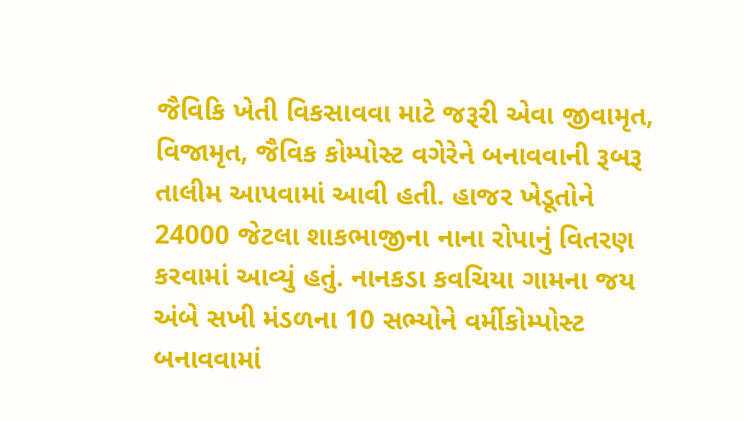જૈવિકિ ખેતી વિકસાવવા માટે જરૂરી એવા જીવામૃત, વિજામૃત, જૈવિક કોમ્પોસ્ટ વગેરેને બનાવવાની રૂબરૂ તાલીમ આપવામાં આવી હતી. હાજર ખેડૂતોને 24000 જેટલા શાકભાજીના નાના રોપાનું વિતરણ કરવામાં આવ્યું હતું. નાનકડા કવચિયા ગામના જય અંબે સખી મંડળના 10 સભ્યોને વર્મીકોમ્પોસ્ટ બનાવવામાં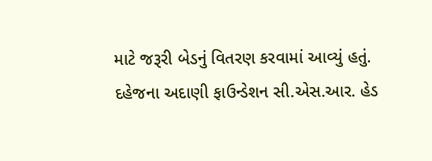માટે જરૂરી બેડનું વિતરણ કરવામાં આવ્યું હતું. દહેજના અદાણી ફાઉન્ડેશન સી.એસ.આર. હેડ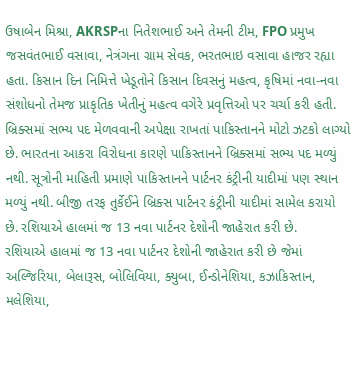ઉષાબેન મિશ્રા, AKRSPના નિતેશભાઈ અને તેમની ટીમ, FPO પ્રમુખ જસવંતભાઈ વસાવા, નેત્રંગના ગ્રામ સેવક, ભરતભાઇ વસાવા હાજર રહ્યા હતા. કિસાન દિન નિમિત્તે ખેડૂતોને કિસાન દિવસનું મહત્વ, કૃષિમાં નવા-નવા સંશોધનો તેમજ પ્રાકૃતિક ખેતીનું મહત્વ વગેરે પ્રવૃત્તિઓ પર ચર્ચા કરી હતી.
બ્રિક્સમાં સભ્ય પદ મેળવવાની અપેક્ષા રાખતાં પાકિસ્તાનને મોટો ઝટકો લાગ્યો છે. ભારતના આકરા વિરોધના કારણે પાકિસ્તાનને બ્રિક્સમાં સભ્ય પદ મળ્યું નથી. સૂત્રોની માહિતી પ્રમાણે પાકિસ્તાનને પાર્ટનર કંટ્રીની યાદીમાં પણ સ્થાન મળ્યું નથી. બીજી તરફ તુર્કેઈને બ્રિક્સ પાર્ટનર કંટ્રીની યાદીમાં સામેલ કરાયો છે. રશિયાએ હાલમાં જ 13 નવા પાર્ટનર દેશોની જાહેરાત કરી છે.
રશિયાએ હાલમાં જ 13 નવા પાર્ટનર દેશોની જાહેરાત કરી છે જેમાં અલ્જિરિયા, બેલારૂસ, બોલિવિયા, ક્યુબા, ઈન્ડોનેશિયા, કઝાકિસ્તાન, મલેશિયા,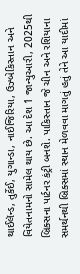થાઈલૅન્ડ, તુર્કેઈ, યુગાન્ડા, નાઈજિરિયા, ઉઝ્બેકિસ્તાન અને વિયેતનામનો સામેલ થાય છે. આ દેશ 1 જાન્યુઆરી, 2025થી બ્રિક્સના પાર્ટનર કંટ્રી બનશે. પાકિસ્તાન જે ચીન અને રશિયાના સમર્થનથી બ્રિક્સમાં સ્થાન મેળવવા માગતું હતું તેને આ યાદીમાં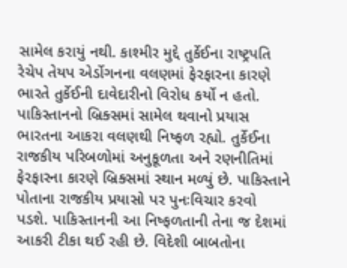સામેલ કરાયું નથી. કાશ્મીર મુદ્દે તુર્કેઈના રાષ્ટ્રપતિ રેચેપ તેયપ એર્ડોગનના વલણમાં ફેરફારના કારણે ભારતે તુર્કેઈની દાવેદારીનો વિરોધ કર્યો ન હતો. પાકિસ્તાનનો બ્રિક્સમાં સામેલ થવાનો પ્રયાસ ભારતના આકરા વલણથી નિષ્ફળ રહ્યો. તુર્કેઈના રાજકીય પરિબળોમાં અનુકૂળતા અને રણનીતિમાં ફેરફારના કારણે બ્રિક્સમાં સ્થાન મળ્યું છે. પાકિસ્તાને પોતાના રાજકીય પ્રયાસો પર પુનઃવિચાર કરવો પડશે. પાકિસ્તાનની આ નિષ્ફળતાની તેના જ દેશમાં આકરી ટીકા થઈ રહી છે. વિદેશી બાબતોના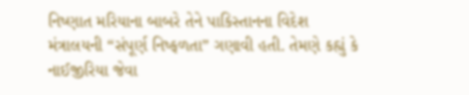નિષ્ણાત મરિયાના બાબરે તેને પાકિસ્તાનના વિદેશ મંત્રાલયની “સંપૂર્ણ નિષ્ફળતા” ગણાવી હતી. તેમણે કહ્યું કે નાઈજીરિયા જેવા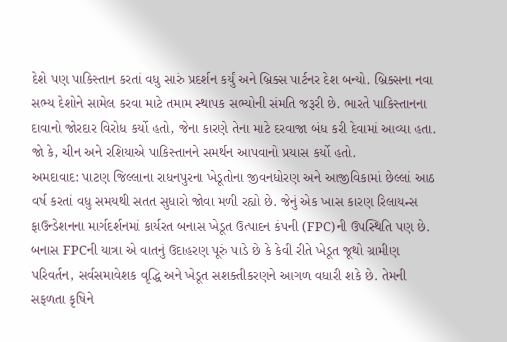દેશે પણ પાકિસ્તાન કરતાં વધુ સારું પ્રદર્શન કર્યું અને બ્રિક્સ પાર્ટનર દેશ બન્યો. બ્રિક્સના નવા સભ્ય દેશોને સામેલ કરવા માટે તમામ સ્થાપક સભ્યોની સંમતિ જરૂરી છે. ભારતે પાકિસ્તાનના દાવાનો જોરદાર વિરોધ કર્યો હતો, જેના કારણે તેના માટે દરવાજા બંધ કરી દેવામાં આવ્યા હતા. જો કે, ચીન અને રશિયાએ પાકિસ્તાનને સમર્થન આપવાનો પ્રયાસ કર્યો હતો.
અમદાવાદ: પાટણ જિલ્લાના રાધનપુરના ખેડૂતોના જીવનધોરણ અને આજીવિકામાં છેલ્લાં આઠ વર્ષ કરતાં વધુ સમયથી સતત સુધારો જોવા મળી રહ્યો છે. જેનું એક ખાસ કારણ રિલાયન્સ ફાઉન્ડેશનના માર્ગદર્શનમાં કાર્યરત બનાસ ખેડૂત ઉત્પાદન કંપની (FPC)ની ઉપસ્થિતિ પણ છે.
બનાસ FPCની યાત્રા એ વાતનું ઉદાહરણ પૂરું પાડે છે કે કેવી રીતે ખેડૂત જૂથો ગ્રામીણ પરિવર્તન, સર્વસમાવેશક વૃદ્ધિ અને ખેડૂત સશક્તીકરણને આગળ વધારી શકે છે. તેમની સફળતા કૃષિને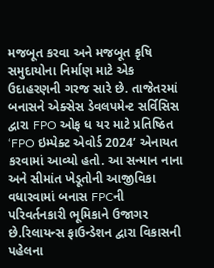મજબૂત કરવા અને મજબૂત કૃષિ સમુદાયોના નિર્માણ માટે એક ઉદાહરણની ગરજ સારે છે. તાજેતરમાં બનાસને એક્સેસ ડેવલપમેન્ટ સર્વિસિસ દ્વારા FPO ઓફ ધ યર માટે પ્રતિષ્ઠિત ‘FPO ઇમ્પેક્ટ એવોર્ડ 2024’ એનાયત કરવામાં આવ્યો હતો. આ સન્માન નાના અને સીમાંત ખેડૂતોની આજીવિકા વધારવામાં બનાસ FPCની પરિવર્તનકારી ભૂમિકાને ઉજાગર છે.રિલાયન્સ ફાઉન્ડેશન દ્વારા વિકાસની પહેલના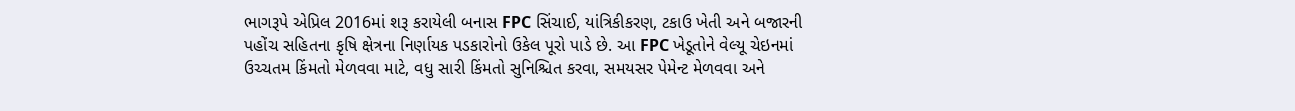ભાગરૂપે એપ્રિલ 2016માં શરૂ કરાયેલી બનાસ FPC સિંચાઈ, યાંત્રિકીકરણ, ટકાઉ ખેતી અને બજારની પહોંચ સહિતના કૃષિ ક્ષેત્રના નિર્ણાયક પડકારોનો ઉકેલ પૂરો પાડે છે. આ FPC ખેડૂતોને વેલ્યૂ ચેઇનમાં ઉચ્ચતમ કિંમતો મેળવવા માટે, વધુ સારી કિંમતો સુનિશ્ચિત કરવા, સમયસર પેમેન્ટ મેળવવા અને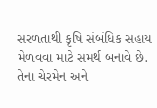સરળતાથી કૃષિ સંબંધિક સહાય મેળવવા માટે સમર્થ બનાવે છે. તેના ચેરમેન અને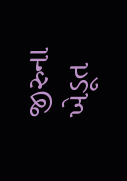જીરુના ખેડૂત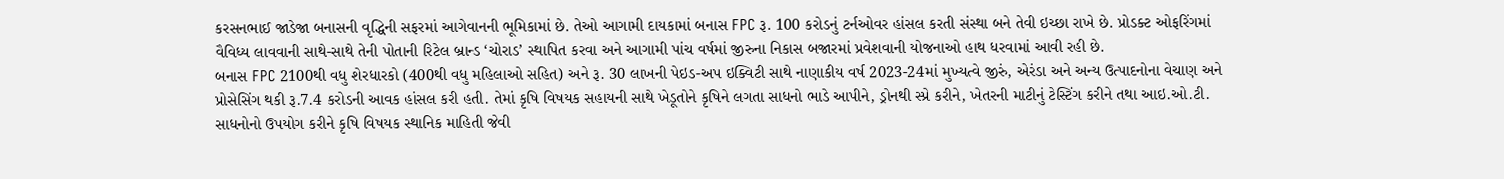કરસનભાઈ જાડેજા બનાસની વૃદ્ધિની સફરમાં આગેવાનની ભૂમિકામાં છે. તેઓ આગામી દાયકામાં બનાસ FPC રૂ. 100 કરોડનું ટર્નઓવર હાંસલ કરતી સંસ્થા બને તેવી ઇચ્છા રાખે છે. પ્રોડક્ટ ઓફરિંગમાં વૈવિધ્ય લાવવાની સાથે-સાથે તેની પોતાની રિટેલ બ્રાન્ડ ‘ચોરાડ’ સ્થાપિત કરવા અને આગામી પાંચ વર્ષમાં જીરુના નિકાસ બજારમાં પ્રવેશવાની યોજનાઓ હાથ ધરવામાં આવી રહી છે.
બનાસ FPC 2100થી વધુ શેરધારકો (400થી વધુ મહિલાઓ સહિત) અને રૂ. 30 લાખની પેઇડ-અપ ઇક્વિટી સાથે નાણાકીય વર્ષ 2023-24માં મુખ્યત્વે જીરું, એરંડા અને અન્ય ઉત્પાદનોના વેચાણ અને પ્રોસેસિંગ થકી રૂ.7.4 કરોડની આવક હાંસલ કરી હતી. તેમાં કૃષિ વિષયક સહાયની સાથે ખેડૂતોને કૃષિને લગતા સાધનો ભાડે આપીને, ડ્રોનથી સ્પ્રે કરીને, ખેતરની માટીનું ટેસ્ટિંગ કરીને તથા આઇ.ઓ.ટી. સાધનોનો ઉપયોગ કરીને કૃષિ વિષયક સ્થાનિક માહિતી જેવી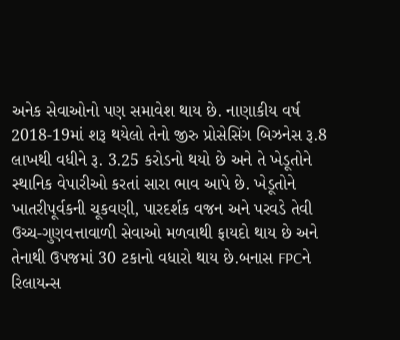અનેક સેવાઓનો પણ સમાવેશ થાય છે. નાણાકીય વર્ષ 2018-19માં શરૂ થયેલો તેનો જીરુ પ્રોસેસિંગ બિઝનેસ રૂ.8 લાખથી વધીને રૂ. 3.25 કરોડનો થયો છે અને તે ખેડૂતોને સ્થાનિક વેપારીઓ કરતાં સારા ભાવ આપે છે. ખેડૂતોને ખાતરીપૂર્વકની ચૂકવણી, પારદર્શક વજન અને પરવડે તેવી ઉચ્ચ-ગુણવત્તાવાળી સેવાઓ મળવાથી ફાયદો થાય છે અને તેનાથી ઉપજમાં 30 ટકાનો વધારો થાય છે.બનાસ FPCને રિલાયન્સ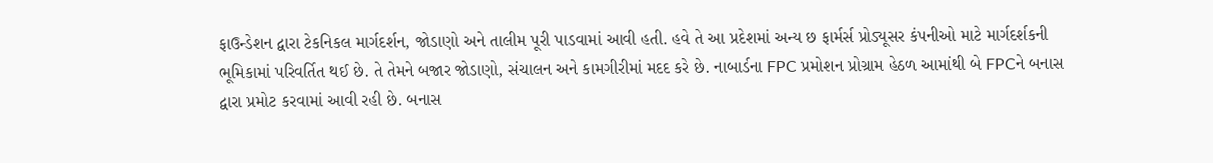ફાઉન્ડેશન દ્વારા ટેકનિકલ માર્ગદર્શન, જોડાણો અને તાલીમ પૂરી પાડવામાં આવી હતી. હવે તે આ પ્રદેશમાં અન્ય છ ફાર્મર્સ પ્રોડ્યૂસર કંપનીઓ માટે માર્ગદર્શકની ભૂમિકામાં પરિવર્તિત થઈ છે. તે તેમને બજાર જોડાણો, સંચાલન અને કામગીરીમાં મદદ કરે છે. નાબાર્ડના FPC પ્રમોશન પ્રોગ્રામ હેઠળ આમાંથી બે FPCને બનાસ દ્વારા પ્રમોટ કરવામાં આવી રહી છે. બનાસ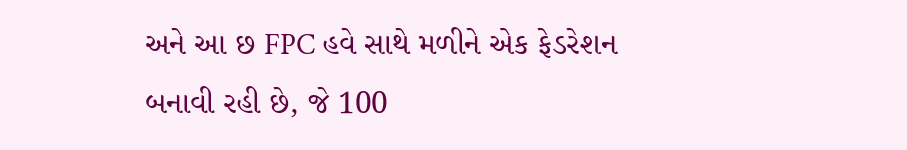અને આ છ FPC હવે સાથે મળીને એક ફેડરેશન બનાવી રહી છે, જે 100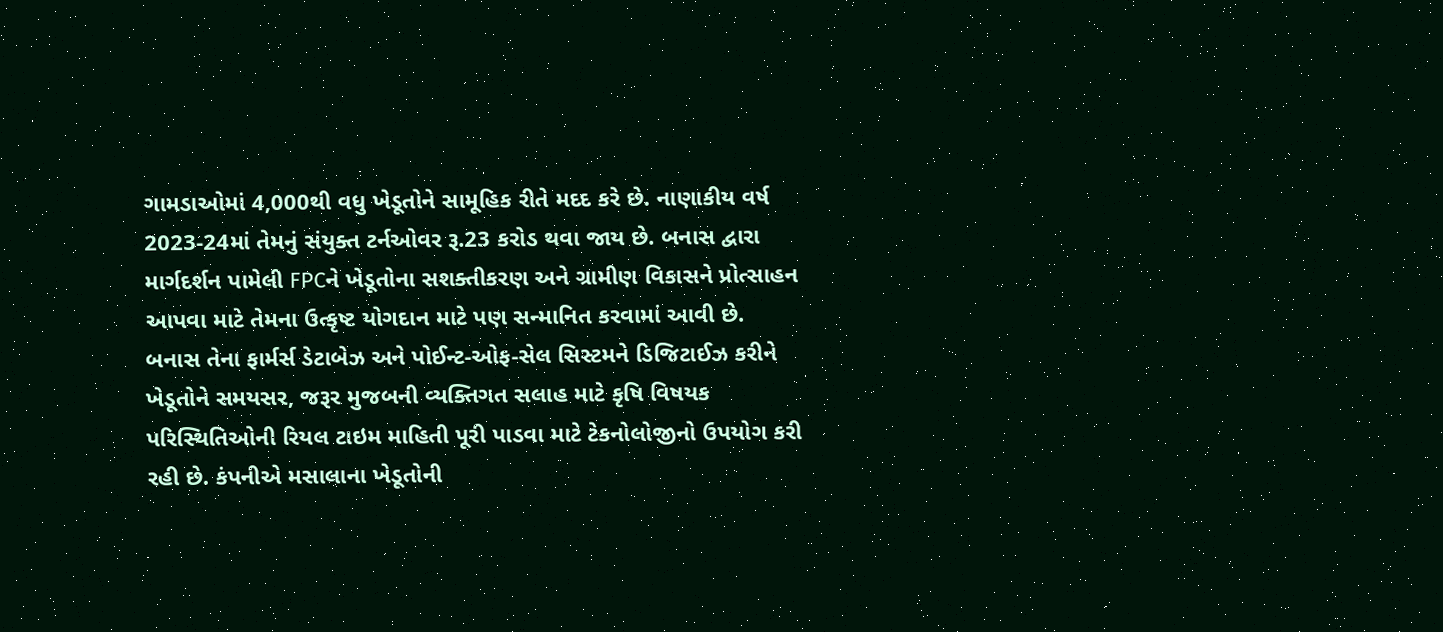ગામડાઓમાં 4,000થી વધુ ખેડૂતોને સામૂહિક રીતે મદદ કરે છે. નાણાકીય વર્ષ 2023-24માં તેમનું સંયુક્ત ટર્નઓવર રૂ.23 કરોડ થવા જાય છે. બનાસ દ્વારા માર્ગદર્શન પામેલી FPCને ખેડૂતોના સશક્તીકરણ અને ગ્રામીણ વિકાસને પ્રોત્સાહન આપવા માટે તેમના ઉત્કૃષ્ટ યોગદાન માટે પણ સન્માનિત કરવામાં આવી છે.
બનાસ તેના ફાર્મર્સ ડેટાબેઝ અને પોઈન્ટ-ઓફ-સેલ સિસ્ટમને ડિજિટાઈઝ કરીને ખેડૂતોને સમયસર, જરૂર મુજબની વ્યક્તિગત સલાહ માટે કૃષિ વિષયક પરિસ્થિતિઓની રિયલ ટાઇમ માહિતી પૂરી પાડવા માટે ટેકનોલોજીનો ઉપયોગ કરી રહી છે. કંપનીએ મસાલાના ખેડૂતોની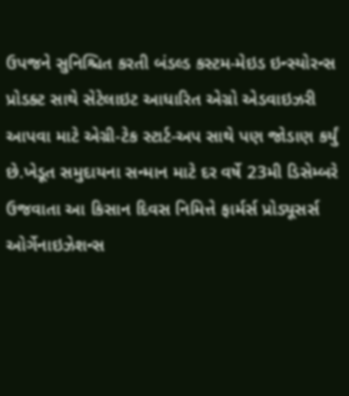ઉપજને સુનિશ્ચિત કરતી બંડલ્ડ કસ્ટમ-મેઇડ ઇન્સ્યોરન્સ પ્રોડક્ટ સાથે સેટેલાઇટ આધારિત એગ્રો એડવાઇઝરી આપવા માટે એગ્રી-ટેક સ્ટાર્ટ-અપ સાથે પણ જોડાણ કર્યું છે.ખેડૂત સમુદાયના સન્માન માટે દર વર્ષે 23મી ડિસેમ્બરે ઉજવાતા આ કિસાન દિવસ નિમિત્તે ફાર્મર્સ પ્રોડ્યૂસર્સ ઓર્ગેનાઇઝેશન્સ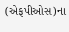(એફપીઓસ)ના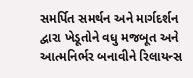સમર્પિત સમર્થન અને માર્ગદર્શન દ્વારા ખેડૂતોને વધુ મજબૂત અને આત્મનિર્ભર બનાવીને રિલાયન્સ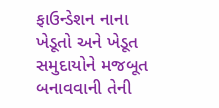ફાઉન્ડેશન નાના ખેડૂતો અને ખેડૂત સમુદાયોને મજબૂત બનાવવાની તેની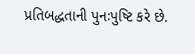પ્રતિબદ્ધતાની પુનઃપુષ્ટિ કરે છે.